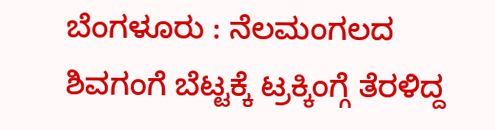ಬೆಂಗಳೂರು : ನೆಲಮಂಗಲದ ಶಿವಗಂಗೆ ಬೆಟ್ಟಕ್ಕೆ ಟ್ರಕ್ಕಿಂಗ್ಗೆ ತೆರಳಿದ್ದ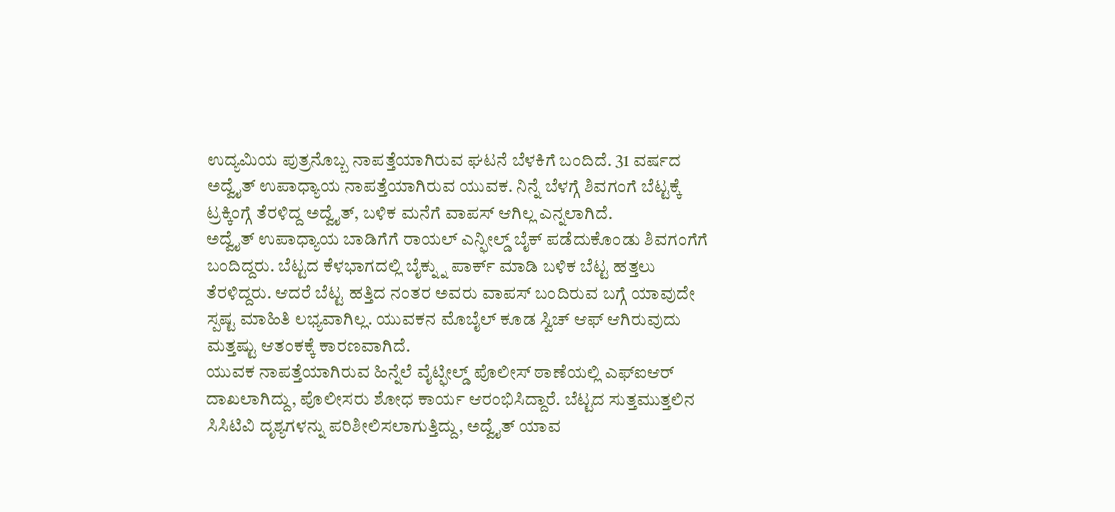ಉದ್ಯಮಿಯ ಪುತ್ರನೊಬ್ಬ ನಾಪತ್ತೆಯಾಗಿರುವ ಘಟನೆ ಬೆಳಕಿಗೆ ಬಂದಿದೆ. 31 ವರ್ಷದ ಅದ್ವೈತ್ ಉಪಾಧ್ಯಾಯ ನಾಪತ್ತೆಯಾಗಿರುವ ಯುವಕ. ನಿನ್ನೆ ಬೆಳಗ್ಗೆ ಶಿವಗಂಗೆ ಬೆಟ್ಟಕ್ಕೆ ಟ್ರಕ್ಕಿಂಗ್ಗೆ ತೆರಳಿದ್ದ ಅದ್ವೈತ್, ಬಳಿಕ ಮನೆಗೆ ವಾಪಸ್ ಆಗಿಲ್ಲ ಎನ್ನಲಾಗಿದೆ.
ಅದ್ವೈತ್ ಉಪಾಧ್ಯಾಯ ಬಾಡಿಗೆಗೆ ರಾಯಲ್ ಎನ್ಫೀಲ್ಡ್ ಬೈಕ್ ಪಡೆದುಕೊಂಡು ಶಿವಗಂಗೆಗೆ ಬಂದಿದ್ದರು. ಬೆಟ್ಟದ ಕೆಳಭಾಗದಲ್ಲಿ ಬೈಕ್ನ್ನು ಪಾರ್ಕ್ ಮಾಡಿ ಬಳಿಕ ಬೆಟ್ಟ ಹತ್ತಲು ತೆರಳಿದ್ದರು. ಆದರೆ ಬೆಟ್ಟ ಹತ್ತಿದ ನಂತರ ಅವರು ವಾಪಸ್ ಬಂದಿರುವ ಬಗ್ಗೆ ಯಾವುದೇ ಸ್ಪಷ್ಟ ಮಾಹಿತಿ ಲಭ್ಯವಾಗಿಲ್ಲ. ಯುವಕನ ಮೊಬೈಲ್ ಕೂಡ ಸ್ವಿಚ್ ಆಫ್ ಆಗಿರುವುದು ಮತ್ತಷ್ಟು ಆತಂಕಕ್ಕೆ ಕಾರಣವಾಗಿದೆ.
ಯುವಕ ನಾಪತ್ತೆಯಾಗಿರುವ ಹಿನ್ನೆಲೆ ವೈಟ್ಫೀಲ್ಡ್ ಪೊಲೀಸ್ ಠಾಣೆಯಲ್ಲಿ ಎಫ್ಐಆರ್ ದಾಖಲಾಗಿದ್ದು, ಪೊಲೀಸರು ಶೋಧ ಕಾರ್ಯ ಆರಂಭಿಸಿದ್ದಾರೆ. ಬೆಟ್ಟದ ಸುತ್ತಮುತ್ತಲಿನ ಸಿಸಿಟಿವಿ ದೃಶ್ಯಗಳನ್ನು ಪರಿಶೀಲಿಸಲಾಗುತ್ತಿದ್ದು, ಅದ್ವೈತ್ ಯಾವ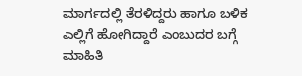ಮಾರ್ಗದಲ್ಲಿ ತೆರಳಿದ್ದರು ಹಾಗೂ ಬಳಿಕ ಎಲ್ಲಿಗೆ ಹೋಗಿದ್ದಾರೆ ಎಂಬುದರ ಬಗ್ಗೆ ಮಾಹಿತಿ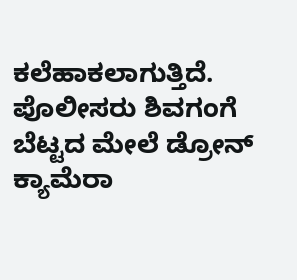ಕಲೆಹಾಕಲಾಗುತ್ತಿದೆ.
ಪೊಲೀಸರು ಶಿವಗಂಗೆ ಬೆಟ್ಟದ ಮೇಲೆ ಡ್ರೋನ್ ಕ್ಯಾಮೆರಾ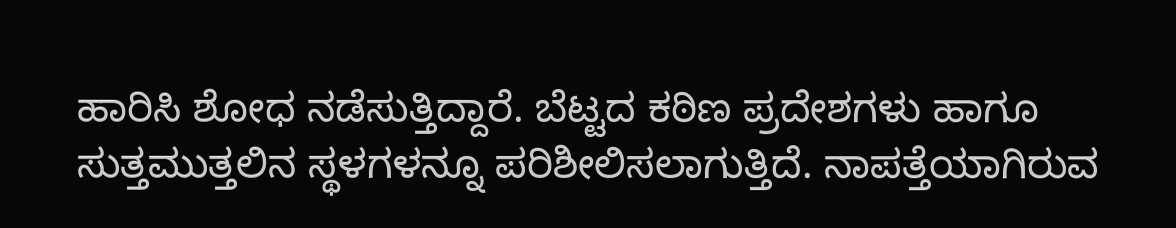ಹಾರಿಸಿ ಶೋಧ ನಡೆಸುತ್ತಿದ್ದಾರೆ. ಬೆಟ್ಟದ ಕಠಿಣ ಪ್ರದೇಶಗಳು ಹಾಗೂ ಸುತ್ತಮುತ್ತಲಿನ ಸ್ಥಳಗಳನ್ನೂ ಪರಿಶೀಲಿಸಲಾಗುತ್ತಿದೆ. ನಾಪತ್ತೆಯಾಗಿರುವ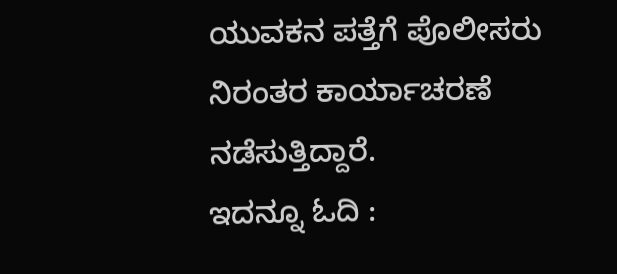ಯುವಕನ ಪತ್ತೆಗೆ ಪೊಲೀಸರು ನಿರಂತರ ಕಾರ್ಯಾಚರಣೆ ನಡೆಸುತ್ತಿದ್ದಾರೆ.
ಇದನ್ನೂ ಓದಿ :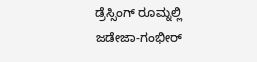ಡ್ರೆಸ್ಸಿಂಗ್ ರೂಮ್ನಲ್ಲಿ ಜಡೇಜಾ-ಗಂಭೀರ್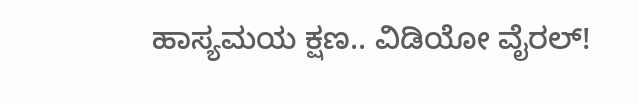ಹಾಸ್ಯಮಯ ಕ್ಷಣ.. ವಿಡಿಯೋ ವೈರಲ್!